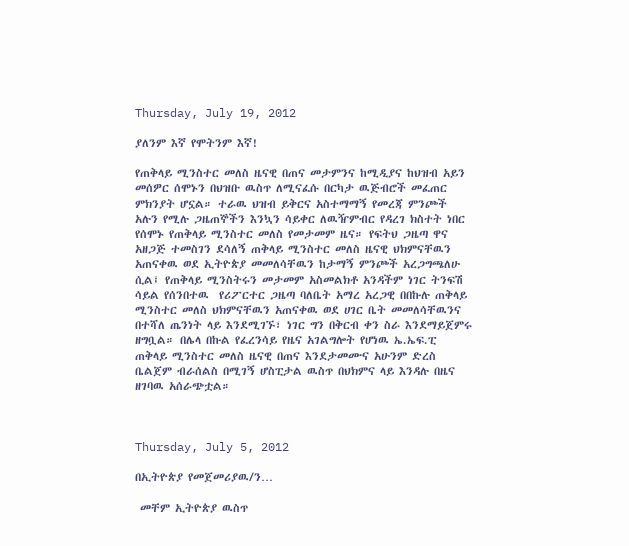Thursday, July 19, 2012

ያለንም እኛ የሞትንም እኛ!

የጠቅላይ ሚንስተር መለስ ዜናዊ በጠና መታምንና ከሚዲያና ከህዝብ አይን መሰዎር ሰሞኑን በህዝቡ ዉስጥ ለሚናፈሱ በርካታ ዉጅብሮች መፈጠር ምክንያት ሆኗል። ተራዉ ህዝብ ይቅርና አስተማማኝ የመረጃ ምንጮች አሉን የሚሉ ጋዜጠኞችን እንኳን ሳይቀር ለዉዥምብር የዳረገ ክስተት ነበር የሰሞኑ የጠቅላይ ሚንስተር መለስ የመታመም ዜና። የፍትህ ጋዜጣ ዋና አዘጋጅ ተመስገን ደሳለኝ ጠቅላይ ሚንስተር መለስ ዜናዊ ህክምናቸዉን አጠናቀዉ ወደ ኢትዮጵያ መመለሳቸዉን ከታማኝ ምንጮች አረጋግጫለሁ ሲል፤ የጠቅላይ ሚንስትሩን መታመም አስመልክቶ አንዳችም ነገር ትንፍሽ ሳይል የሰንበተዉ  የሪፖርተር ጋዜጣ ባለቤት አማረ አረጋዊ በበኩሉ ጠቅላይ ሚንስተር መለስ ህክምናቸዉን አጠናቀዉ ወደ ሀገር ቤት መመለሳቸዉንና በተሻለ ጤንነት ላይ እንደሚገኙ፣ ነገር ግን በቅርብ ቀን ስራ እንደማይጀምሩ ዘግቧል። በሌላ በኩል የፈረንሳይ የዜና አገልግሎት የሆነዉ ኤ.ኤፍ.ፒ ጠቅላይ ሚንስተር መለስ ዜናዊ በጠና እንደታመሙና አሁንም ድረስ ቤልጀም ብራሰልስ በሚገኝ ሆስፒታል ዉስጥ በህክምና ላይ እንዳሉ በዜና ዘገባዉ አሰራጭቷል።



Thursday, July 5, 2012

በኢትዮጵያ የመጀመሪያዉ/ን…

 መቸም ኢትዮጵያ ዉስጥ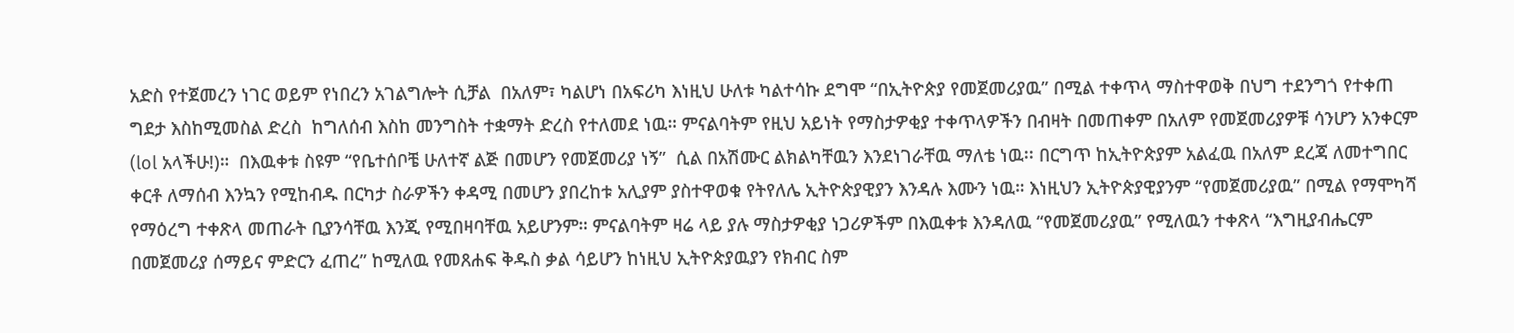አድስ የተጀመረን ነገር ወይም የነበረን አገልግሎት ሲቻል  በአለም፣ ካልሆነ በአፍሪካ እነዚህ ሁለቱ ካልተሳኩ ደግሞ “በኢትዮጵያ የመጀመሪያዉ” በሚል ተቀጥላ ማስተዋወቅ በህግ ተደንግጎ የተቀጠ ግደታ እስከሚመስል ድረስ  ከግለሰብ እስከ መንግስት ተቋማት ድረስ የተለመደ ነዉ። ምናልባትም የዚህ አይነት የማስታዎቂያ ተቀጥላዎችን በብዛት በመጠቀም በአለም የመጀመሪያዎቹ ሳንሆን አንቀርም (lol አላችሁ!)።  በእዉቀቱ ስዩም “የቤተሰቦቼ ሁለተኛ ልጅ በመሆን የመጀመሪያ ነኝ”  ሲል በአሽሙር ልክልካቸዉን እንደነገራቸዉ ማለቴ ነዉ፡፡ በርግጥ ከኢትዮጵያም አልፈዉ በአለም ደረጃ ለመተግበር ቀርቶ ለማሰብ እንኳን የሚከብዱ በርካታ ስራዎችን ቀዳሚ በመሆን ያበረከቱ አሊያም ያስተዋወቁ የትየለሌ ኢትዮጵያዊያን እንዳሉ እሙን ነዉ። እነዚህን ኢትዮጵያዊያንም “የመጀመሪያዉ” በሚል የማሞካሻ የማዕረግ ተቀጽላ መጠራት ቢያንሳቸዉ እንጂ የሚበዛባቸዉ አይሆንም። ምናልባትም ዛሬ ላይ ያሉ ማስታዎቂያ ነጋሪዎችም በእዉቀቱ እንዳለዉ “የመጀመሪያዉ” የሚለዉን ተቀጽላ “እግዚያብሔርም በመጀመሪያ ሰማይና ምድርን ፈጠረ” ከሚለዉ የመጸሐፍ ቅዱስ ቃል ሳይሆን ከነዚህ ኢትዮጵያዉያን የክብር ስም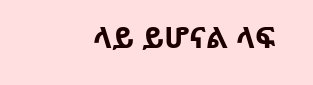ላይ ይሆናል ላፍ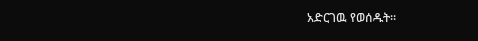አድርገዉ የወሰዱት።